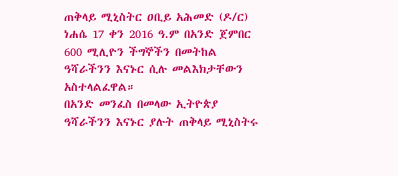ጠቅላይ ሚኒስትር ዐቢይ አሕመድ (ዶ/ር) ነሐሴ 17 ቀን 2016 ዓ.ም በአንድ ጀምበር 600 ሚሊዮን ችግኞችን በመትከል ዓሻራችንን እናኑር ሲሉ መልእክታቸውን አስተላልፈዋል።
በአንድ መንፈስ በመላው ኢትዮጵያ ዓሻራችንን እናኑር ያሉት ጠቅላይ ሚኒስትሩ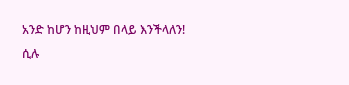አንድ ከሆን ከዚህም በላይ እንችላለን! ሲሉ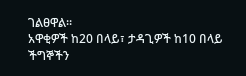ገልፀዋል።
አዋቂዎች ከ20 በላይ፣ ታዳጊዎች ከ10 በላይ ችግኞችን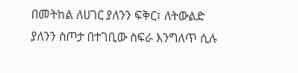በመትከል ለሀገር ያለንን ፍቅር፣ ለትውልድ ያለንን ስጦታ በተገቢው ስፍራ እንግለጥ ሲሉ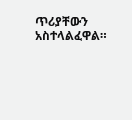ጥሪያቸውን አስተላልፈዋል።